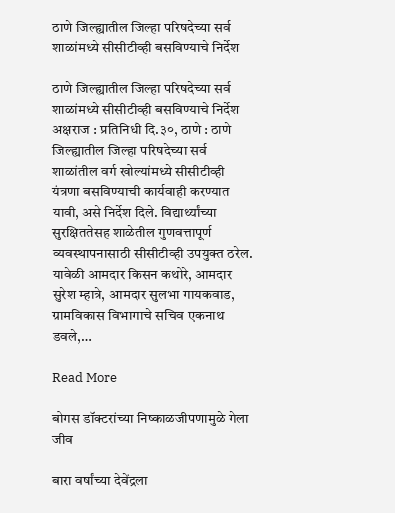ठाणे जिल्ह्यातील जिल्हा परिषदेच्या सर्व शाळांमध्ये सीसीटीव्ही बसविण्याचे निर्देश

ठाणे जिल्ह्यातील जिल्हा परिषदेच्या सर्व शाळांमध्ये सीसीटीव्ही बसविण्याचे निर्देश अक्षराज : प्रतिनिधी दि.३०, ठाणे : ठाणे जिल्ह्यातील जिल्हा परिषदेच्या सर्व शाळांतील वर्ग खोल्यांमध्ये सीसीटीव्ही यंत्रणा बसविण्याची कार्यवाही करण्यात यावी, असे निर्देश दिले. विद्यार्थ्यांच्या सुरक्षिततेसह शाळेतील गुणवत्तापूर्ण व्यवस्थापनासाठी सीसीटीव्ही उपयुक्त ठरेल. यावेळी आमदार किसन कथोरे, आमदार सुरेश म्हात्रे, आमदार सुलभा गायकवाड, ग्रामविकास विभागाचे सचिव एकनाथ डवले,…

Read More

बोगस डॉक्टरांच्या निष्काळजीपणामुळे गेला जीव

बारा वर्षांच्या देवेंद्रला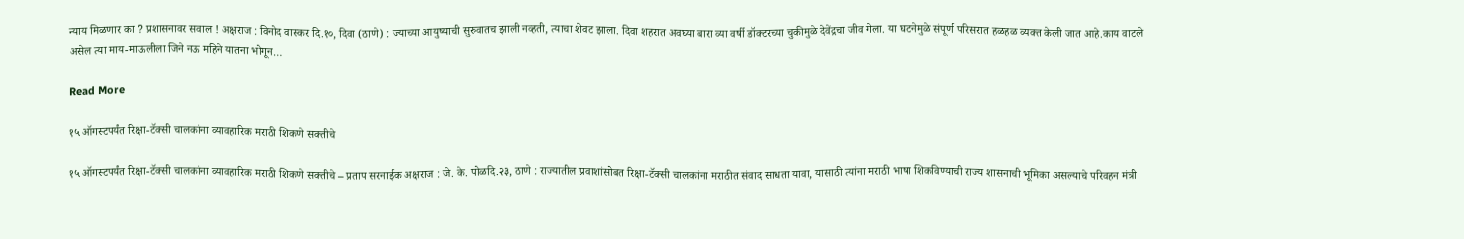न्याय मिळणार का ? प्रशासनावर सवाल ! अक्षराज : विनोद वास्कर दि.१०, दिवा (ठाणे) : ज्याच्या आयुष्याची सुरुवातच झाली नव्हती, त्याचा शेवट झाला. दिवा शहरात अवघ्या बारा व्या वर्षी डॉक्टरच्या चुकीमुळे देवेंद्रचा जीव गेला. या घटनेमुळे संपूर्ण परिसरात हळहळ व्यक्त केली जात आहे.काय वाटले असेल त्या माय-माऊलीला जिने नऊ महिने यातना भोगून…

Read More

१५ ऑगस्टपर्यंत रिक्षा-टॅक्सी चालकांना व्यावहारिक मराठी शिकणे सक्तीचे

१५ ऑगस्टपर्यंत रिक्षा-टॅक्सी चालकांना व्यावहारिक मराठी शिकणे सक्तीचे – प्रताप सरनाईक अक्षराज : जे. के. पोळदि.२३, ठाणे : राज्यातील प्रवाशांसोबत रिक्षा-टॅक्सी चालकांना मराठीत संवाद साधता यावा, यासाठी त्यांना मराठी भाषा शिकविण्याची राज्य शासनाची भूमिका असल्याचे परिवहन मंत्री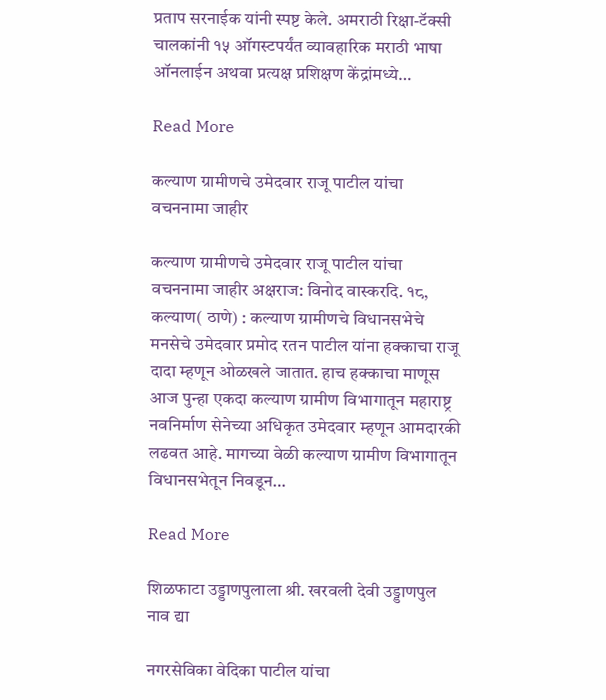प्रताप सरनाईक यांनी स्पष्ट केले. अमराठी रिक्षा-टॅक्सी चालकांनी १५ ऑगस्टपर्यंत व्यावहारिक मराठी भाषा ऑनलाईन अथवा प्रत्यक्ष प्रशिक्षण केंद्रांमध्ये…

Read More

कल्याण ग्रामीणचे उमेदवार राजू पाटील यांचा वचननामा जाहीर

कल्याण ग्रामीणचे उमेदवार राजू पाटील यांचा वचननामा जाहीर अक्षराज: विनोद वास्करदि. १८, कल्याण( ठाणे) : कल्याण ग्रामीणचे विधानसभेचे मनसेचे उमेदवार प्रमोद रतन पाटील यांना हक्काचा राजू दादा म्हणून ओळखले जातात. हाच हक्काचा माणूस आज पुन्हा एकदा कल्याण ग्रामीण विभागातून महाराष्ट्र नवनिर्माण सेनेच्या अधिकृत उमेदवार म्हणून आमदारकी लढवत आहे. मागच्या वेळी कल्याण ग्रामीण विभागातून विधानसभेतून निवडून…

Read More

शिळफाटा उड्डाणपुलाला श्री. खरवली देवी उड्डाणपुल नाव द्या

नगरसेविका वेदिका पाटील यांचा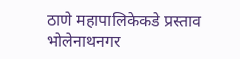ठाणे महापालिकेकडे प्रस्ताव भोलेनाथनगर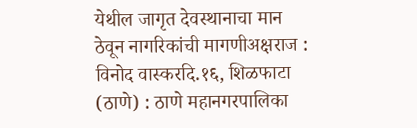येथील जागृत देवस्थानाचा मान ठेवून नागरिकांची मागणीअक्षराज : विनोद वास्करदि.१६, शिळफाटा (ठाणे) : ठाणे महानगरपालिका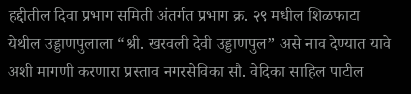हद्दीतील दिवा प्रभाग समिती अंतर्गत प्रभाग क्र. २९ मधील शिळफाटा येथील उड्डाणपुलाला “श्री. खरवली देवी उड्डाणपुल” असे नाव देण्यात यावे अशी मागणी करणारा प्रस्ताव नगरसेविका सौ. वेदिका साहिल पाटील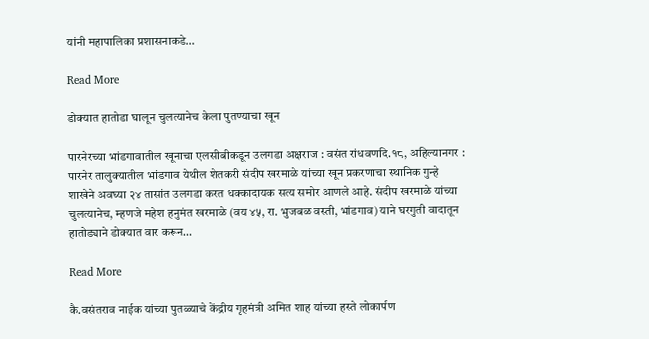यांनी महापालिका प्रशासनाकडे…

Read More

डोक्यात हातोडा घालून चुलत्यानेच केला पुतण्याचा खून

पारनेरच्या भांडगावातील खूनाचा एलसीबीकडून उलगडा अक्षराज : वसंत रांधवणदि.१८, अहिल्यानगर : पारनेर तालुक्यातील भांडगाव येथील शेतकरी संदीप खरमाळे यांच्या खून प्रकरणाचा स्थानिक गुन्हे शाखेने अवघ्या २४ तासांत उलगडा करत धक्कादायक सत्य समोर आणले आहे. संदीप खरमाळे यांच्या चुलत्यानेच, म्हणजे महेश हनुमंत खरमाळे (वय ४५, रा. भुजबळ वस्ती, भांडगाव) याने घरगुती वादातून हातोड्याने डोक्यात वार करून…

Read More

कै.वसंतराव नाईक यांच्या पुतळ्याचे केंद्रीय गृहमंत्री अमित शाह यांच्या हस्ते लोकार्पण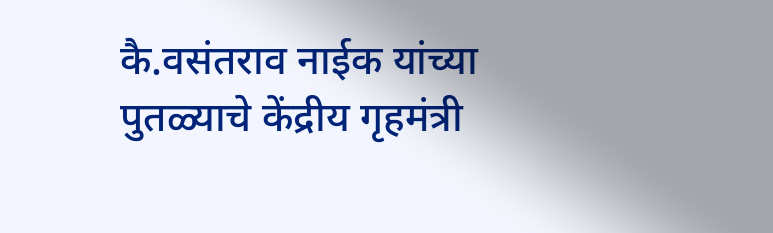कै.वसंतराव नाईक यांच्या पुतळ्याचे केंद्रीय गृहमंत्री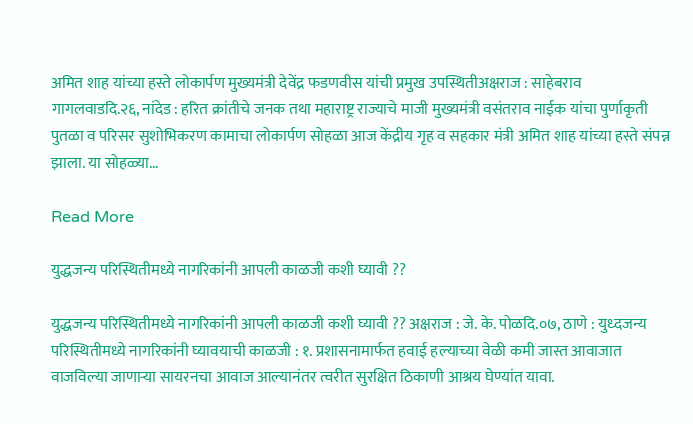अमित शाह यांच्या हस्ते लोकार्पण मुख्यमंत्री देवेंद्र फडणवीस यांची प्रमुख उपस्थितीअक्षराज : साहेबराव गागलवाडदि.२६, नांदेड : हरित क्रांतीचे जनक तथा महाराष्ट्र राज्याचे माजी मुख्यमंत्री वसंतराव नाईक यांचा पुर्णाकृती पुतळा व परिसर सुशोभिकरण कामाचा लोकार्पण सोहळा आज केंद्रीय गृह व सहकार मंत्री अमित शाह यांच्या हस्ते संपन्न झाला. या सोहळ्या…

Read More

युद्धजन्य परिस्थितीमध्ये नागरिकांनी आपली काळजी कशी घ्यावी ??

युद्धजन्य परिस्थितीमध्ये नागरिकांनी आपली काळजी कशी घ्यावी ?? अक्षराज : जे. के. पोळदि.०७, ठाणे : युध्दजन्य परिस्थितीमध्ये नागरिकांनी घ्यावयाची काळजी : १. प्रशासनामार्फत हवाई हल्याच्या वेळी कमी जास्त आवाजात वाजविल्या जाणाऱ्या सायरनचा आवाज आल्यानंतर त्वरीत सुरक्षित ठिकाणी आश्रय घेण्यांत यावा.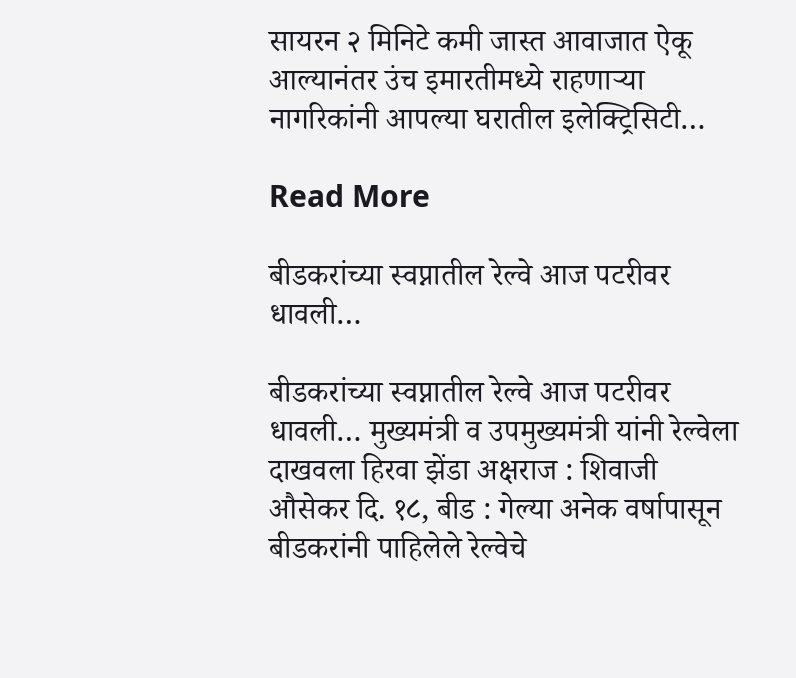सायरन २ मिनिटे कमी जास्त आवाजात ऐकू आल्यानंतर उंच इमारतीमध्ये राहणाऱ्या नागरिकांनी आपल्या घरातील इलेक्ट्रिसिटी…

Read More

बीडकरांच्या स्वप्नातील रेल्वे आज पटरीवर धावली…

बीडकरांच्या स्वप्नातील रेल्वे आज पटरीवर धावली… मुख्यमंत्री व उपमुख्यमंत्री यांनी रेल्वेला दाखवला हिरवा झेंडा अक्षराज : शिवाजी औसेकर दि. १८, बीड : गेल्या अनेक वर्षापासून बीडकरांनी पाहिलेले रेल्वेचे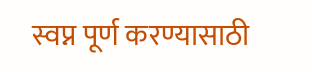स्वप्न पूर्ण करण्यासाठी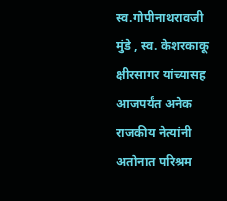स्व.गोपीनाथरावजी मुंडे , स्व. केशरकाकू क्षीरसागर यांच्यासह आजपर्यंत अनेक राजकीय नेत्यांनी अतोनात परिश्रम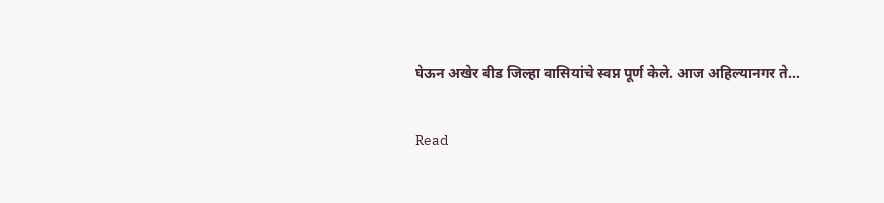घेऊन अखेर बीड जिल्हा वासियांचे स्वप्न पूर्ण केले. आज अहिल्यानगर ते…

Read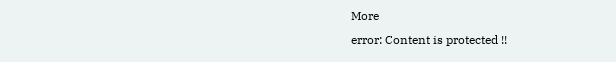More
error: Content is protected !!